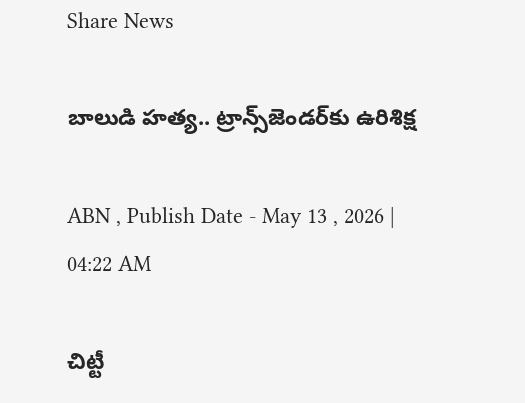Share News

బాలుడి హత్య.. ట్రాన్స్‌జెండర్‌కు ఉరిశిక్ష

ABN , Publish Date - May 13 , 2026 | 04:22 AM

చిట్టీ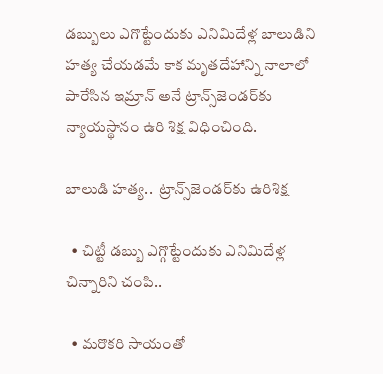డబ్బులు ఎగొట్టేందుకు ఎనిమిదేళ్ల బాలుడిని హత్య చేయడమే కాక మృతదేహాన్ని నాలాలో పారేసిన ఇమ్రాన్‌ అనే ట్రాన్స్‌జెండర్‌కు న్యాయస్థానం ఉరి శిక్ష విధించింది.

బాలుడి హత్య..  ట్రాన్స్‌జెండర్‌కు ఉరిశిక్ష

  • చిట్టీ డబ్బు ఎగ్గొట్టేందుకు ఎనిమిదేళ్ల చిన్నారిని చంపి..

  • మరొకరి సాయంతో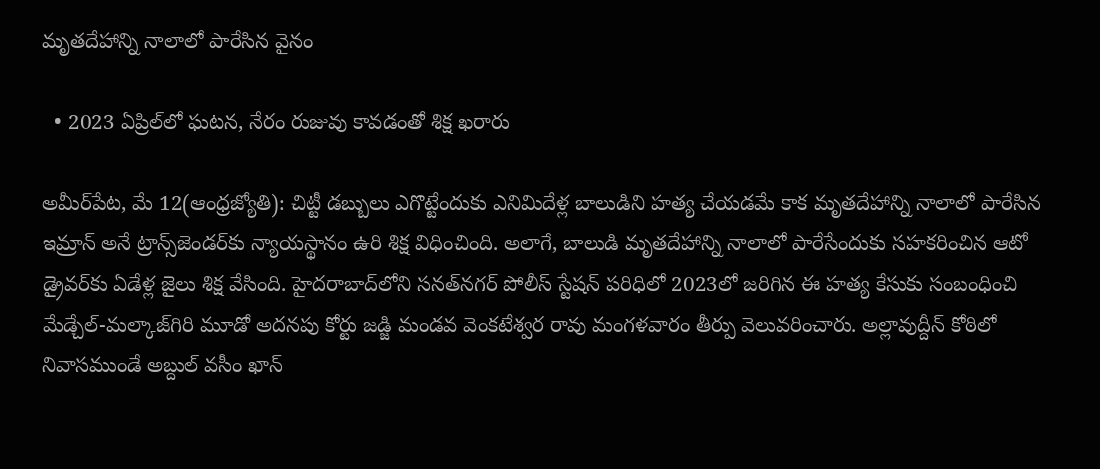మృతదేహాన్ని నాలాలో పారేసిన వైనం

  • 2023 ఏప్రిల్‌లో ఘటన, నేరం రుజువు కావడంతో శిక్ష ఖరారు

అమీర్‌పేట, మే 12(ఆంధ్రజ్యోతి): చిట్టీ డబ్బులు ఎగొట్టేందుకు ఎనిమిదేళ్ల బాలుడిని హత్య చేయడమే కాక మృతదేహాన్ని నాలాలో పారేసిన ఇమ్రాన్‌ అనే ట్రాన్స్‌జెండర్‌కు న్యాయస్థానం ఉరి శిక్ష విధించింది. అలాగే, బాలుడి మృతదేహాన్ని నాలాలో పారేసేందుకు సహకరించిన ఆటో డ్రైవర్‌కు ఏడేళ్ల జైలు శిక్ష వేసింది. హైదరాబాద్‌లోని సనత్‌నగర్‌ పోలీస్‌ స్టేషన్‌ పరిధిలో 2023లో జరిగిన ఈ హత్య కేసుకు సంబంధించి మేడ్చేల్‌-మల్కాజ్‌గిరి మూడో అదనపు కోర్టు జడ్జి మండవ వెంకటేశ్వర రావు మంగళవారం తీర్పు వెలువరించారు. అల్లావుద్దీన్‌ కోఠిలో నివాసముండే అబ్దుల్‌ వసీం ఖాన్‌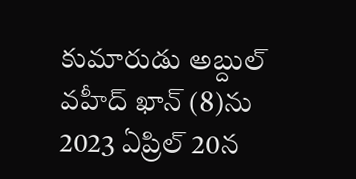కుమారుడు అబ్దుల్‌ వహీద్‌ ఖాన్‌ (8)ను 2023 ఏప్రిల్‌ 20న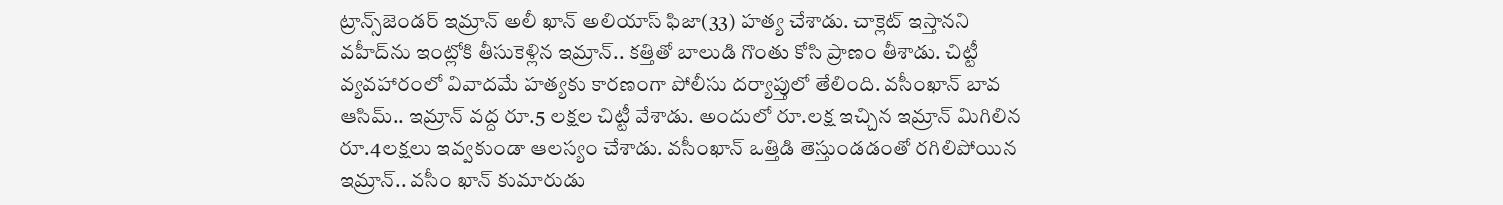ట్రాన్స్‌జెండర్‌ ఇమ్రాన్‌ అలీ ఖాన్‌ అలియాస్‌ ఫిజా(33) హత్య చేశాడు. చాక్లెట్‌ ఇస్తానని వహీద్‌ను ఇంట్లోకి తీసుకెళ్లిన ఇమ్రాన్‌.. కత్తితో బాలుడి గొంతు కోసి ప్రాణం తీశాడు. చిట్టీ వ్యవహారంలో వివాదమే హత్యకు కారణంగా పోలీసు దర్యాప్తులో తేలింది. వసీంఖాన్‌ బావ ఆసిమ్‌.. ఇమ్రాన్‌ వద్ద రూ.5 లక్షల చిట్టీ వేశాడు. అందులో రూ.లక్ష ఇచ్చిన ఇమ్రాన్‌ మిగిలిన రూ.4లక్షలు ఇవ్వకుండా ఆలస్యం చేశాడు. వసీంఖాన్‌ ఒత్తిడి తెస్తుండడంతో రగిలిపోయిన ఇమ్రాన్‌.. వసీం ఖాన్‌ కుమారుడు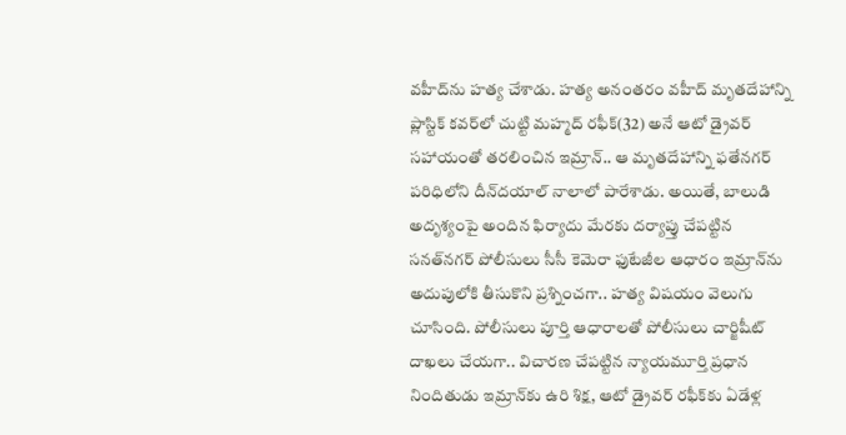వహీద్‌ను హత్య చేశాడు. హత్య అనంతరం వహీద్‌ మృతదేహాన్ని ప్లాస్టిక్‌ కవర్‌లో చుట్టి మహ్మద్‌ రఫీక్‌(32) అనే ఆటో డ్రైవర్‌ సహాయంతో తరలించిన ఇమ్రాన్‌.. ఆ మృతదేహాన్ని ఫతేనగర్‌ పరిధిలోని దీన్‌దయాల్‌ నాలాలో పారేశాడు. అయితే, బాలుడి అదృశ్యంపై అందిన ఫిర్యాదు మేరకు దర్యాప్తు చేపట్టిన సనత్‌నగర్‌ పోలీసులు సీసీ కెమెరా ఫుటేజీల ఆధారం ఇమ్రాన్‌ను అదుపులోకి తీసుకొని ప్రశ్నించగా.. హత్య విషయం వెలుగు చూసింది. పోలీసులు పూర్తి ఆధారాలతో పోలీసులు చార్జిషీట్‌ దాఖలు చేయగా.. విచారణ చేపట్టిన న్యాయమూర్తి ప్రధాన నిందితుడు ఇమ్రాన్‌కు ఉరి శిక్ష, ఆటో డ్రైవర్‌ రఫీక్‌కు ఏడేళ్ల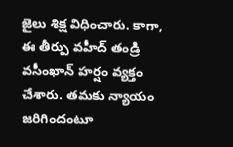జైలు శిక్ష విధించారు. కాగా, ఈ తీర్పు వహీద్‌ తండ్రి వసీంఖాన్‌ హర్షం వ్యక్తం చేశారు. తమకు న్యాయం జరిగిందంటూ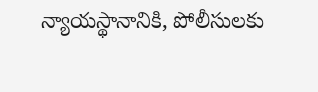న్యాయస్థానానికి, పోలీసులకు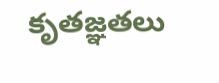కృతజ్ఞతలు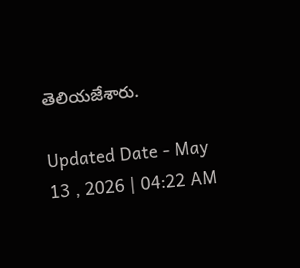తెలియజేశారు.

Updated Date - May 13 , 2026 | 04:22 AM